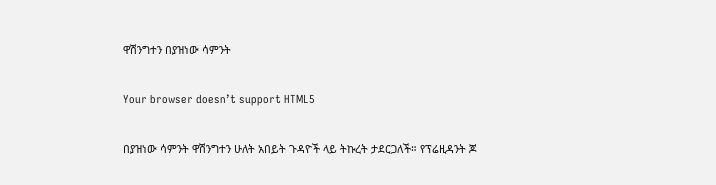ዋሽንግተን በያዝነው ሳምንት

Your browser doesn’t support HTML5

በያዝነው ሳምንት ዋሽንግተን ሁለት አበይት ጉዳዮች ላይ ትኩረት ታደርጋለች። የፕሬዚዳንት ጆ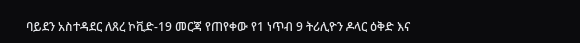ባይደን አስተዳደር ለጸረ ኮቪድ-19 መርጃ የጠየቀው የ1 ነጥብ 9 ትሪሊዮን ዶላር ዕቅድ እና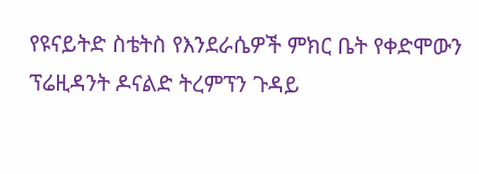የዩናይትድ ስቴትስ የእንደራሴዎች ምክር ቤት የቀድሞውን ፕሬዚዳንት ዶናልድ ትረምፕን ጉዳይ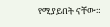የሚያይበት ናቸው።